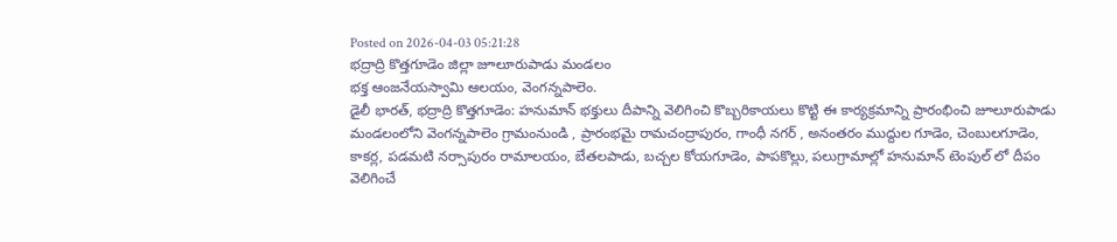Posted on 2026-04-03 05:21:28
భద్రాద్రి కొత్తగూడెం జిల్లా జూలూరుపాడు మండలం
భక్త ఆంజనేయస్వామి ఆలయం, వెంగన్నపాలెం.
డైలీ భారత్, భద్రాద్రి కొత్తగూడెం: హనుమాన్ భక్తులు దీపాన్ని వెలిగించి కొబ్బరికాయలు కొట్టి ఈ కార్యక్రమాన్ని ప్రారంభించి జూలూరుపాడు మండలంలోని వెంగన్నపాలెం గ్రామంనుండి , ప్రారంభమై రామచంద్రాపురం, గాంధీ నగర్ , అనంతరం ముద్దుల గూడెం, చెంబులగూడెం, కాకర్ల, పడమటి నర్సాపురం రామాలయం, బేతలపాడు, బచ్చల కోయగూడెం, పాపకొల్లు, పలుగ్రామాల్లో హనుమాన్ టెంపుల్ లో దీపం వెలిగించే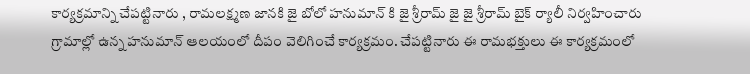కార్యక్రమాన్ని చేపట్టినారు , రామలక్ష్మణ జానకి జై బోలో హనుమాన్ కి జై శ్రీరామ్ జై జై శ్రీరామ్ బైక్ ర్యాలీ నిర్వహించారు గ్రామాల్లో ఉన్న హనుమాన్ ఆలయంలో దీపం వెలిగించే కార్యక్రమం. చేపట్టినారు ఈ రామభక్తులు ఈ కార్యక్రమంలో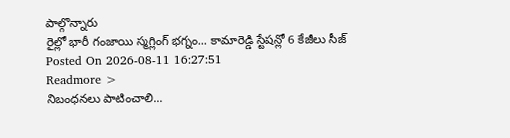పాల్గొన్నారు
రైల్లో భారీ గంజాయి స్మగ్లింగ్ భగ్నం... కామారెడ్డి స్టేషన్లో 6 కేజీలు సీజ్
Posted On 2026-08-11 16:27:51
Readmore >
నిబంధనలు పాటించాలి...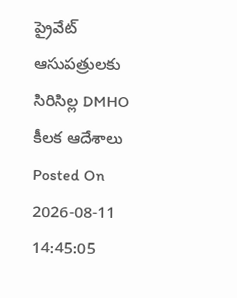ప్రైవేట్ ఆసుపత్రులకు సిరిసిల్ల DMHO కీలక ఆదేశాలు
Posted On 2026-08-11 14:45:05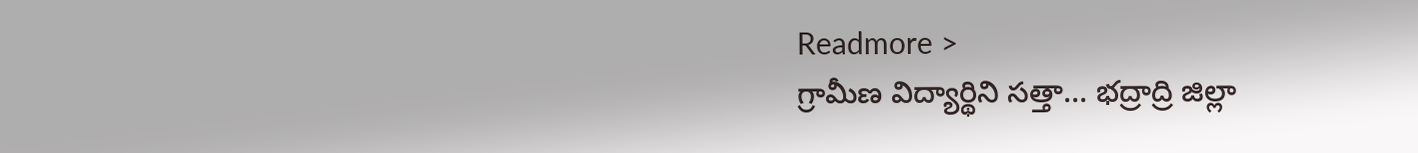Readmore >
గ్రామీణ విద్యార్థిని సత్తా... భద్రాద్రి జిల్లా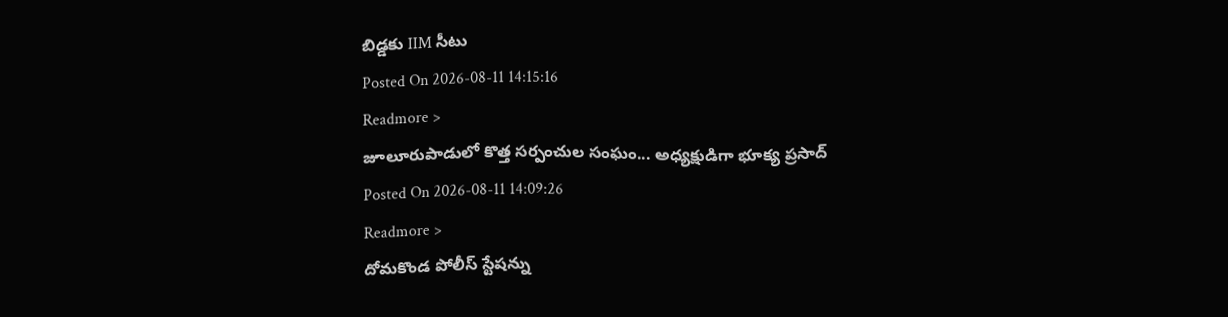బిడ్డకు IIM సీటు
Posted On 2026-08-11 14:15:16
Readmore >
జూలూరుపాడులో కొత్త సర్పంచుల సంఘం... అధ్యక్షుడిగా భూక్య ప్రసాద్
Posted On 2026-08-11 14:09:26
Readmore >
దోమకొండ పోలీస్ స్టేషన్ను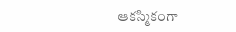ఆకస్మికంగా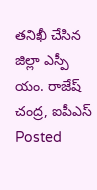తనిఖీ చేసిన జిల్లా ఎస్పీ యం. రాజేష్ చంద్ర, ఐపీఎస్
Posted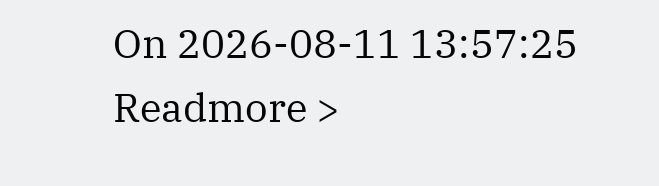On 2026-08-11 13:57:25
Readmore >